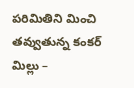పరిమితిని మించి తవ్వుతున్న కంకర్ మిల్లు –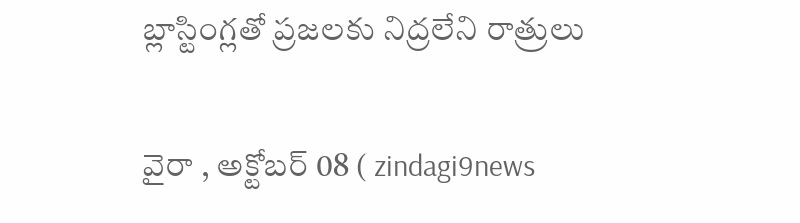బ్లాస్టింగ్లతో ప్రజలకు నిద్రలేని రాత్రులు

వైరా , అక్టోబర్ 08 ( zindagi9news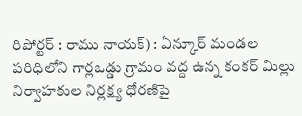రిపోర్టర్ : రాము నాయక్) : ఏన్కూర్ మండల పరిధిలోని గార్లఒడ్డు గ్రామం వద్ద ఉన్న కంకర్ మిల్లు నిర్వాహకుల నిర్లక్ష్య ధోరణిపై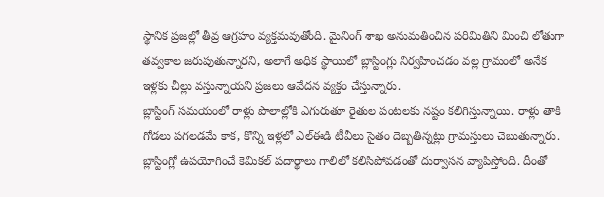స్థానిక ప్రజల్లో తీవ్ర ఆగ్రహం వ్యక్తమవుతోంది. మైనింగ్ శాఖ అనుమతించిన పరిమితిని మించి లోతుగా తవ్వకాల జరుపుతున్నారని, అలాగే అధిక స్థాయిలో బ్లాస్టింగ్లు నిర్వహించడం వల్ల గ్రామంలో అనేక ఇళ్లకు చీల్లు వస్తున్నాయని ప్రజలు ఆవేదన వ్యక్తం చేస్తున్నారు.
బ్లాస్టింగ్ సమయంలో రాళ్లు పొలాల్లోకి ఎగురుతూ రైతుల పంటలకు నష్టం కలిగిస్తున్నాయి. రాళ్లు తాకి గోడలు పగలడమే కాక, కొన్ని ఇళ్లలో ఎల్ఈడి టీవీలు సైతం దెబ్బతిన్నట్లు గ్రామస్తులు చెబుతున్నారు. బ్లాస్టింగ్లో ఉపయోగించే కెమికల్ పదార్థాలు గాలిలో కలిసిపోవడంతో దుర్వాసన వ్యాపిస్తోంది. దీంతో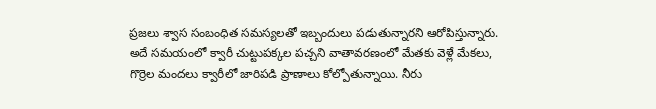ప్రజలు శ్వాస సంబంధిత సమస్యలతో ఇబ్బందులు పడుతున్నారని ఆరోపిస్తున్నారు.
అదే సమయంలో క్వారీ చుట్టుపక్కల పచ్చని వాతావరణంలో మేతకు వెళ్లే మేకలు, గొర్రెల మందలు క్వారీలో జారిపడి ప్రాణాలు కోల్పోతున్నాయి. నీరు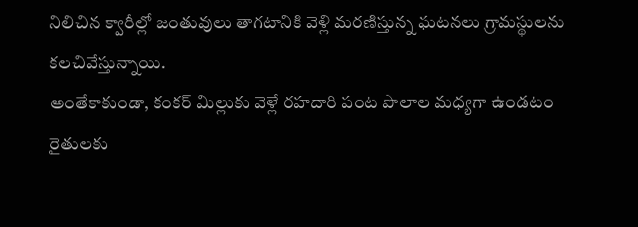నిలిచిన క్వారీల్లో జంతువులు తాగటానికి వెళ్లి మరణిస్తున్న ఘటనలు గ్రామస్థులను కలచివేస్తున్నాయి.
అంతేకాకుండా, కంకర్ మిల్లుకు వెళ్లే రహదారి పంట పొలాల మధ్యగా ఉండటం రైతులకు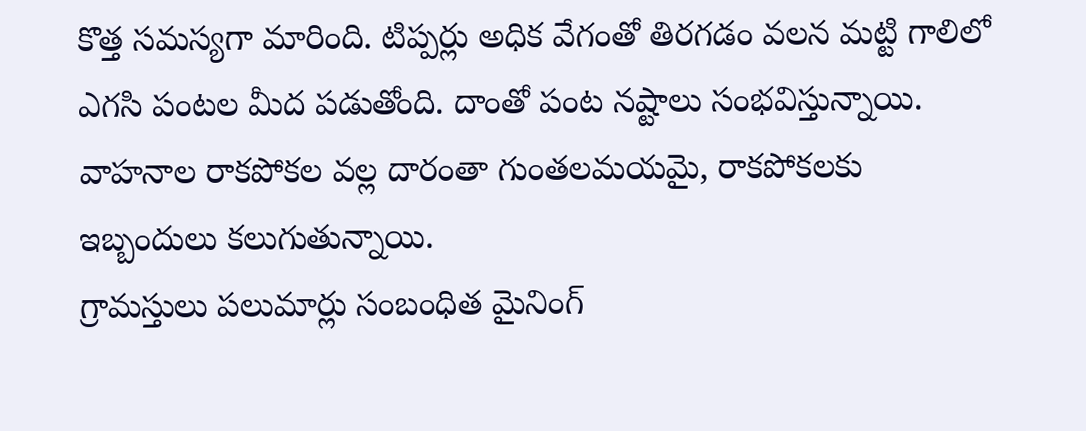కొత్త సమస్యగా మారింది. టిప్పర్లు అధిక వేగంతో తిరగడం వలన మట్టి గాలిలో ఎగసి పంటల మీద పడుతోంది. దాంతో పంట నష్టాలు సంభవిస్తున్నాయి. వాహనాల రాకపోకల వల్ల దారంతా గుంతలమయమై, రాకపోకలకు ఇబ్బందులు కలుగుతున్నాయి.
గ్రామస్తులు పలుమార్లు సంబంధిత మైనింగ్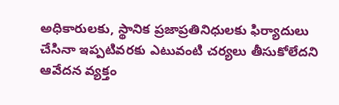అధికారులకు, స్థానిక ప్రజాప్రతినిధులకు ఫిర్యాదులు చేసినా ఇప్పటివరకు ఎటువంటి చర్యలు తీసుకోలేదని ఆవేదన వ్యక్తం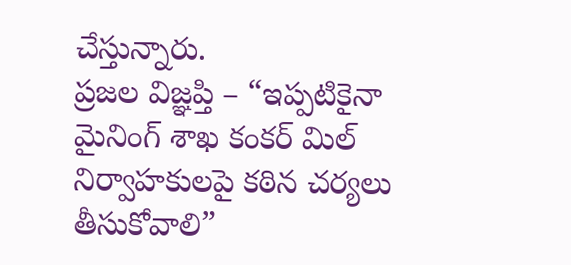చేస్తున్నారు.
ప్రజల విజ్ఞప్తి – “ఇప్పటికైనా మైనింగ్ శాఖ కంకర్ మిల్ నిర్వాహకులపై కఠిన చర్యలు తీసుకోవాలి”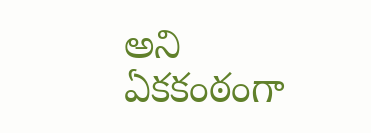అని ఏకకంఠంగా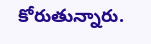కోరుతున్నారు.